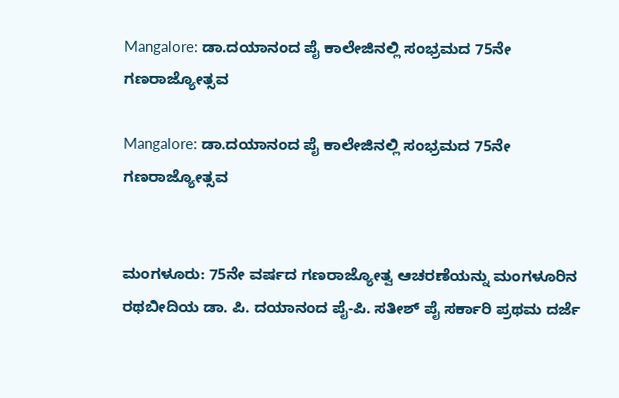Mangalore: ಡಾ.ದಯಾನಂದ ಪೈ ಕಾಲೇಜಿನಲ್ಲಿ ಸಂಭ್ರಮದ 75ನೇ ಗಣರಾಜ್ಯೋತ್ಸವ

Mangalore: ಡಾ.ದಯಾನಂದ ಪೈ ಕಾಲೇಜಿನಲ್ಲಿ ಸಂಭ್ರಮದ 75ನೇ ಗಣರಾಜ್ಯೋತ್ಸವ


ಮಂಗಳೂರು: 75ನೇ ವರ್ಷದ ಗಣರಾಜ್ಯೋತ್ವ ಆಚರಣೆಯನ್ನು ಮಂಗಳೂರಿನ ರಥಬೀದಿಯ ಡಾ. ಪಿ. ದಯಾನಂದ ಪೈ-ಪಿ. ಸತೀಶ್ ಪೈ ಸರ್ಕಾರಿ ಪ್ರಥಮ ದರ್ಜೆ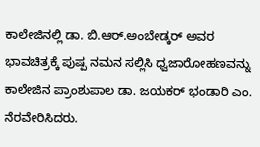ಕಾಲೇಜಿನಲ್ಲಿ ಡಾ. ಬಿ.ಆರ್.ಅಂಬೇಡ್ಕರ್ ಅವರ ಭಾವಚಿತ್ರಕ್ಕೆ ಪುಷ್ಪ ನಮನ ಸಲ್ಲಿಸಿ ಧ್ವಜಾರೋಹಣವನ್ನು ಕಾಲೇಜಿನ ಪ್ರಾಂಶುಪಾಲ ಡಾ. ಜಯಕರ್ ಭಂಡಾರಿ ಎಂ. ನೆರವೇರಿಸಿದರು.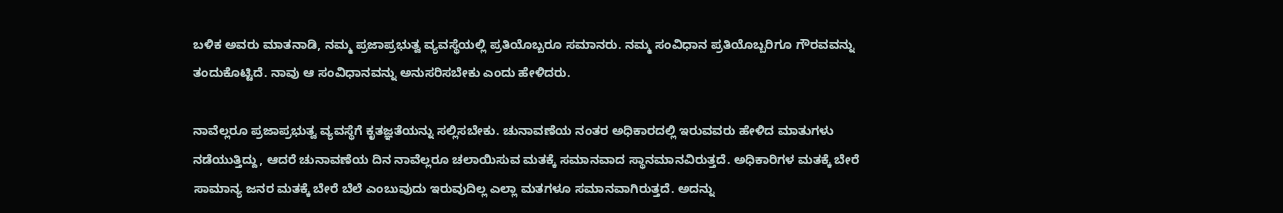ಬಳಿಕ ಅವರು ಮಾತನಾಡಿ, ನಮ್ಮ‌ ಪ್ರಜಾಪ್ರಭುತ್ವ ವ್ಯವಸ್ಥೆಯಲ್ಲಿ ಪ್ರತಿಯೊಬ್ಬರೂ ಸಮಾನರು. ನಮ್ಮ ಸಂವಿಧಾನ ಪ್ರತಿಯೊಬ್ಬರಿಗೂ ಗೌರವವನ್ನು ತಂದುಕೊಟ್ಟಿದೆ. ನಾವು ಆ ಸಂವಿಧಾನವನ್ನು ಅನುಸರಿಸಬೇಕು‌ ಎಂದು ಹೇಳಿದರು.

ನಾವೆಲ್ಲರೂ ಪ್ರಜಾಪ್ರಭುತ್ವ ವ್ಯವಸ್ಥೆಗೆ ಕೃತಜ್ಞತೆಯನ್ನು ಸಲ್ಲಿಸಬೇಕು. ಚುನಾವಣೆಯ ನಂತರ ಅಧಿಕಾರದಲ್ಲಿ ಇರುವವರು ಹೇಳಿದ ಮಾತುಗಳು ನಡೆಯುತ್ತಿದ್ದು, ಆದರೆ ಚುನಾವಣೆಯ ದಿನ ನಾವೆಲ್ಲರೂ ಚಲಾಯಿಸುವ ಮತಕ್ಕೆ ಸಮಾನವಾದ ಸ್ಥಾನಮಾನವಿರುತ್ತದೆ. ಅಧಿಕಾರಿಗಳ ಮತಕ್ಕೆ ಬೇರೆ ಸಾಮಾನ್ಯ ಜನರ ಮತಕ್ಕೆ ಬೇರೆ ಬೆಲೆ ಎಂಬುವುದು ಇರುವುದಿಲ್ಲ ಎಲ್ಲಾ ಮತಗಳೂ ಸಮಾನವಾಗಿರುತ್ತದೆ. ಅದನ್ನು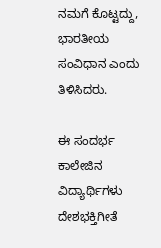ನಮಗೆ ಕೊಟ್ಟದ್ದು, ಭಾರತೀಯ ಸಂವಿಧಾನ ಎಂದು ತಿಳಿಸಿದರು.

ಈ ಸಂದರ್ಭ ಕಾಲೇಜಿನ ವಿದ್ಯಾರ್ಥಿಗಳು ದೇಶಭಕ್ತಿಗೀತೆ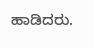ಹಾಡಿದರು.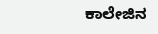ಕಾಲೇಜಿನ‌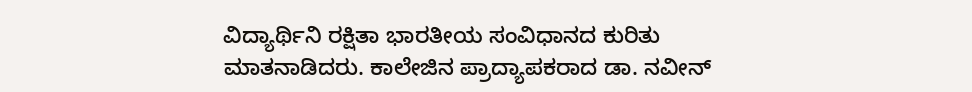ವಿದ್ಯಾರ್ಥಿನಿ ರಕ್ಷಿತಾ‌ ಭಾರತೀಯ ಸಂವಿಧಾನದ ಕುರಿತು ಮಾತನಾಡಿದರು. ಕಾಲೇಜಿನ ಪ್ರಾದ್ಯಾಪಕರಾದ ಡಾ. ನವೀನ್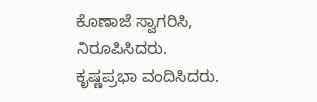ಕೊಣಾಜೆ ಸ್ವಾಗರಿಸಿ, ನಿರೂಪಿಸಿದರು. ಕೃಷ್ಣಪ್ರಭಾ ವಂದಿಸಿದರು.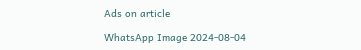Ads on article

WhatsApp Image 2024-08-04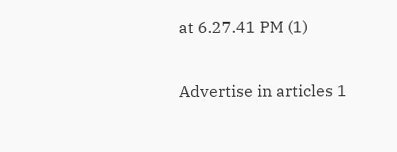at 6.27.41 PM (1)

Advertise in articles 1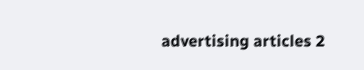advertising articles 2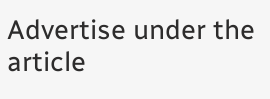Advertise under the article